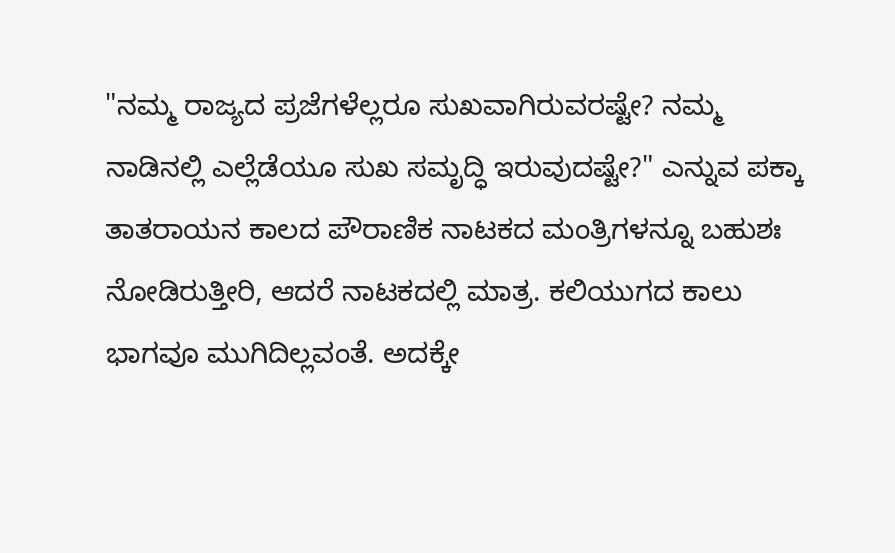"ನಮ್ಮ ರಾಜ್ಯದ ಪ್ರಜೆಗಳೆಲ್ಲರೂ ಸುಖವಾಗಿರುವರಷ್ಟೇ? ನಮ್ಮ ನಾಡಿನಲ್ಲಿ ಎಲ್ಲೆಡೆಯೂ ಸುಖ ಸಮೃದ್ಧಿ ಇರುವುದಷ್ಟೇ?" ಎನ್ನುವ ಪಕ್ಕಾ ತಾತರಾಯನ ಕಾಲದ ಪೌರಾಣಿಕ ನಾಟಕದ ಮಂತ್ರಿಗಳನ್ನೂ ಬಹುಶಃ ನೋಡಿರುತ್ತೀರಿ, ಆದರೆ ನಾಟಕದಲ್ಲಿ ಮಾತ್ರ. ಕಲಿಯುಗದ ಕಾಲು ಭಾಗವೂ ಮುಗಿದಿಲ್ಲವಂತೆ. ಅದಕ್ಕೇ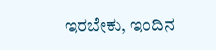ಇರಬೇಕು, ಇಂದಿನ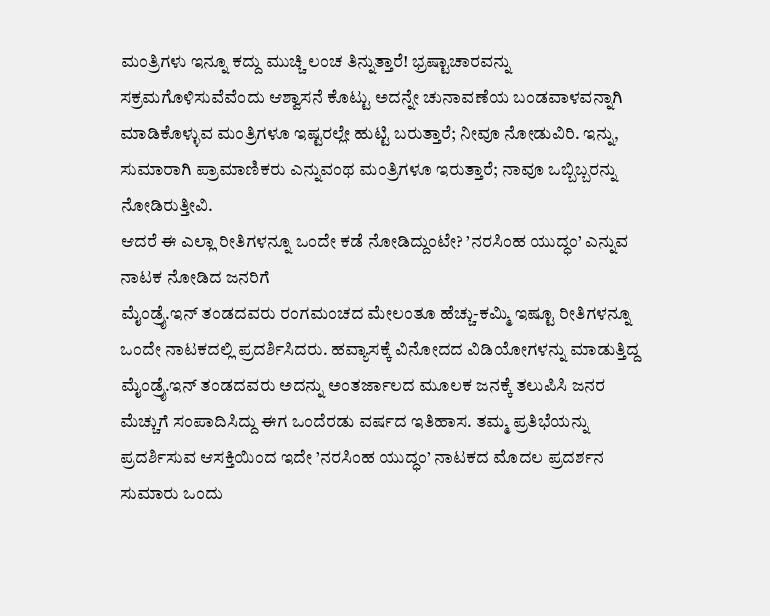ಮಂತ್ರಿಗಳು ಇನ್ನೂ ಕದ್ದು ಮುಚ್ಚಿ ಲಂಚ ತಿನ್ನುತ್ತಾರೆ! ಭ್ರಷ್ಟಾಚಾರವನ್ನು ಸಕ್ರಮಗೊಳಿಸುವೆವೆಂದು ಆಶ್ವಾಸನೆ ಕೊಟ್ಟು ಅದನ್ನೇ ಚುನಾವಣೆಯ ಬಂಡವಾಳವನ್ನಾಗಿ ಮಾಡಿಕೊಳ್ಳುವ ಮಂತ್ರಿಗಳೂ ಇಷ್ಟರಲ್ಲೇ ಹುಟ್ಟಿ ಬರುತ್ತಾರೆ; ನೀವೂ ನೋಡುವಿರಿ. ಇನ್ನು, ಸುಮಾರಾಗಿ ಪ್ರಾಮಾಣಿಕರು ಎನ್ನುವಂಥ ಮಂತ್ರಿಗಳೂ ಇರುತ್ತಾರೆ; ನಾವೂ ಒಬ್ಬಿಬ್ಬರನ್ನು ನೋಡಿರುತ್ತೀವಿ.
ಆದರೆ ಈ ಎಲ್ಲಾ ರೀತಿಗಳನ್ನೂ ಒಂದೇ ಕಡೆ ನೋಡಿದ್ದುಂಟೇ? ’ನರಸಿಂಹ ಯುದ್ಧಂ’ ಎನ್ನುವ ನಾಟಕ ನೋಡಿದ ಜನರಿಗೆ
ಮೈಂಡ್ರೈ.ಇನ್ ತಂಡದವರು ರಂಗಮಂಚದ ಮೇಲಂತೂ ಹೆಚ್ಚು-ಕಮ್ಮಿ ಇಷ್ಟೂ ರೀತಿಗಳನ್ನೂ ಒಂದೇ ನಾಟಕದಲ್ಲಿ ಪ್ರದರ್ಶಿಸಿದರು. ಹವ್ಯಾಸಕ್ಕೆ ವಿನೋದದ ವಿಡಿಯೋಗಳನ್ನು ಮಾಡುತ್ತಿದ್ದ ಮೈಂಡ್ರೈ.ಇನ್ ತಂಡದವರು ಅದನ್ನು ಅಂತರ್ಜಾಲದ ಮೂಲಕ ಜನಕ್ಕೆ ತಲುಪಿಸಿ ಜನರ ಮೆಚ್ಚುಗೆ ಸಂಪಾದಿಸಿದ್ದು ಈಗ ಒಂದೆರಡು ವರ್ಷದ ಇತಿಹಾಸ. ತಮ್ಮ ಪ್ರತಿಭೆಯನ್ನು ಪ್ರದರ್ಶಿಸುವ ಆಸಕ್ತಿಯಿಂದ ಇದೇ ’ನರಸಿಂಹ ಯುದ್ಧಂ’ ನಾಟಕದ ಮೊದಲ ಪ್ರದರ್ಶನ ಸುಮಾರು ಒಂದು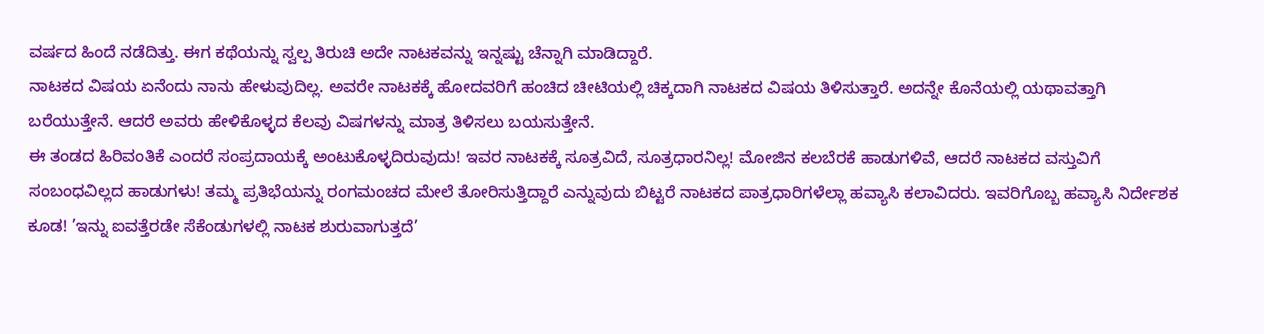ವರ್ಷದ ಹಿಂದೆ ನಡೆದಿತ್ತು. ಈಗ ಕಥೆಯನ್ನು ಸ್ವಲ್ಪ ತಿರುಚಿ ಅದೇ ನಾಟಕವನ್ನು ಇನ್ನಷ್ಟು ಚೆನ್ನಾಗಿ ಮಾಡಿದ್ದಾರೆ.
ನಾಟಕದ ವಿಷಯ ಏನೆಂದು ನಾನು ಹೇಳುವುದಿಲ್ಲ. ಅವರೇ ನಾಟಕಕ್ಕೆ ಹೋದವರಿಗೆ ಹಂಚಿದ ಚೀಟಿಯಲ್ಲಿ ಚಿಕ್ಕದಾಗಿ ನಾಟಕದ ವಿಷಯ ತಿಳಿಸುತ್ತಾರೆ. ಅದನ್ನೇ ಕೊನೆಯಲ್ಲಿ ಯಥಾವತ್ತಾಗಿ ಬರೆಯುತ್ತೇನೆ. ಆದರೆ ಅವರು ಹೇಳಿಕೊಳ್ಳದ ಕೆಲವು ವಿಷಗಳನ್ನು ಮಾತ್ರ ತಿಳಿಸಲು ಬಯಸುತ್ತೇನೆ.
ಈ ತಂಡದ ಹಿರಿವಂತಿಕೆ ಎಂದರೆ ಸಂಪ್ರದಾಯಕ್ಕೆ ಅಂಟುಕೊಳ್ಳದಿರುವುದು! ಇವರ ನಾಟಕಕ್ಕೆ ಸೂತ್ರವಿದೆ, ಸೂತ್ರಧಾರನಿಲ್ಲ! ಮೋಜಿನ ಕಲಬೆರಕೆ ಹಾಡುಗಳಿವೆ, ಆದರೆ ನಾಟಕದ ವಸ್ತುವಿಗೆ ಸಂಬಂಧವಿಲ್ಲದ ಹಾಡುಗಳು! ತಮ್ಮ ಪ್ರತಿಭೆಯನ್ನು ರಂಗಮಂಚದ ಮೇಲೆ ತೋರಿಸುತ್ತಿದ್ದಾರೆ ಎನ್ನುವುದು ಬಿಟ್ಟರೆ ನಾಟಕದ ಪಾತ್ರಧಾರಿಗಳೆಲ್ಲಾ ಹವ್ಯಾಸಿ ಕಲಾವಿದರು. ಇವರಿಗೊಬ್ಬ ಹವ್ಯಾಸಿ ನಿರ್ದೇಶಕ ಕೂಡ! ’ಇನ್ನು ಐವತ್ತೆರಡೇ ಸೆಕೆಂಡುಗಳಲ್ಲಿ ನಾಟಕ ಶುರುವಾಗುತ್ತದೆ’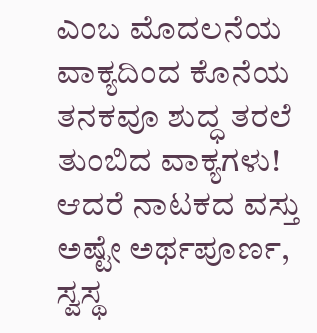ಎಂಬ ಮೊದಲನೆಯ ವಾಕ್ಯದಿಂದ ಕೊನೆಯ ತನಕವೂ ಶುದ್ಧ ತರಲೆ ತುಂಬಿದ ವಾಕ್ಯಗಳು! ಆದರೆ ನಾಟಕದ ವಸ್ತು ಅಷ್ಟೇ ಅರ್ಥಪೂರ್ಣ, ಸ್ವಸ್ಥ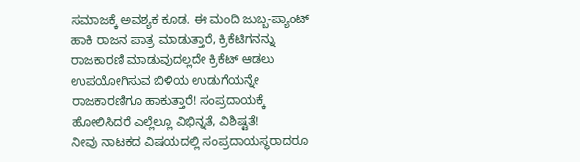ಸಮಾಜಕ್ಕೆ ಅವಶ್ಯಕ ಕೂಡ. ಈ ಮಂದಿ ಜುಬ್ಬ-ಪ್ಯಾಂಟ್ ಹಾಕಿ ರಾಜನ ಪಾತ್ರ ಮಾಡುತ್ತಾರೆ, ಕ್ರಿಕೆಟಿಗನನ್ನು ರಾಜಕಾರಣಿ ಮಾಡುವುದಲ್ಲದೇ ಕ್ರಿಕೆಟ್ ಆಡಲು ಉಪಯೋಗಿಸುವ ಬಿಳಿಯ ಉಡುಗೆಯನ್ನೇ ರಾಜಕಾರಣಿಗೂ ಹಾಕುತ್ತಾರೆ! ಸಂಪ್ರದಾಯಕ್ಕೆ ಹೋಲಿಸಿದರೆ ಎಲ್ಲೆಲ್ಲೂ ವಿಭಿನ್ನತೆ, ವಿಶಿಷ್ಟತೆ!
ನೀವು ನಾಟಕದ ವಿಷಯದಲ್ಲಿ ಸಂಪ್ರದಾಯಸ್ಥರಾದರೂ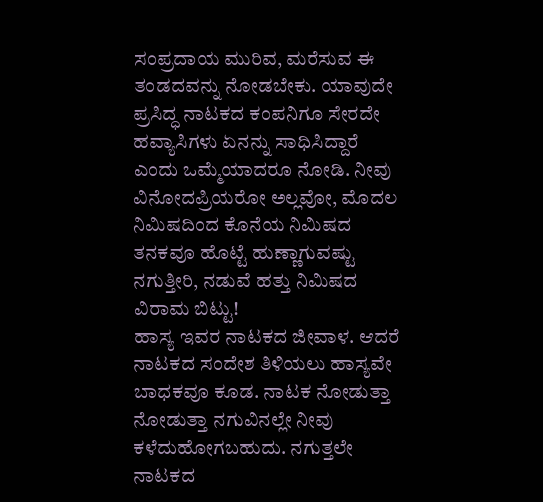ಸಂಪ್ರದಾಯ ಮುರಿವ, ಮರೆಸುವ ಈ ತಂಡದವನ್ನು ನೋಡಬೇಕು. ಯಾವುದೇ ಪ್ರಸಿದ್ಧ ನಾಟಕದ ಕಂಪನಿಗೂ ಸೇರದೇ ಹವ್ಯಾಸಿಗಳು ಏನನ್ನು ಸಾಧಿಸಿದ್ದಾರೆ ಎಂದು ಒಮ್ಮೆಯಾದರೂ ನೋಡಿ. ನೀವು ವಿನೋದಪ್ರಿಯರೋ ಅಲ್ಲವೋ, ಮೊದಲ ನಿಮಿಷದಿಂದ ಕೊನೆಯ ನಿಮಿಷದ ತನಕವೂ ಹೊಟ್ಟೆ ಹುಣ್ಣಾಗುವಷ್ಟು ನಗುತ್ತೀರಿ, ನಡುವೆ ಹತ್ತು ನಿಮಿಷದ ವಿರಾಮ ಬಿಟ್ಟು!
ಹಾಸ್ಯ ಇವರ ನಾಟಕದ ಜೀವಾಳ. ಆದರೆ ನಾಟಕದ ಸಂದೇಶ ತಿಳಿಯಲು ಹಾಸ್ಯವೇ ಬಾಧಕವೂ ಕೂಡ. ನಾಟಕ ನೋಡುತ್ತಾ ನೋಡುತ್ತಾ ನಗುವಿನಲ್ಲೇ ನೀವು ಕಳೆದುಹೋಗಬಹುದು. ನಗುತ್ತಲೇ ನಾಟಕದ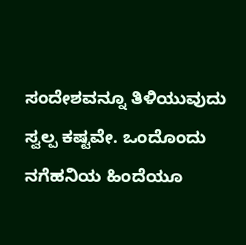ಸಂದೇಶವನ್ನೂ ತಿಳಿಯುವುದು ಸ್ವಲ್ಪ ಕಷ್ಟವೇ. ಒಂದೊಂದು ನಗೆಹನಿಯ ಹಿಂದೆಯೂ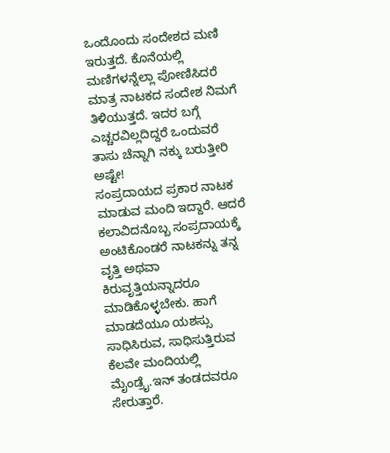ಒಂದೊಂದು ಸಂದೇಶದ ಮಣಿ ಇರುತ್ತದೆ. ಕೊನೆಯಲ್ಲಿ ಮಣಿಗಳನ್ನೆಲ್ಲಾ ಪೋಣಿಸಿದರೆ ಮಾತ್ರ ನಾಟಕದ ಸಂದೇಶ ನಿಮಗೆ ತಿಳಿಯುತ್ತದೆ. ಇದರ ಬಗ್ಗೆ ಎಚ್ಚರವಿಲ್ಲದಿದ್ದರೆ ಒಂದುವರೆ ತಾಸು ಚೆನ್ನಾಗಿ ನಕ್ಕು ಬರುತ್ತೀರಿ ಅಷ್ಟೇ!
ಸಂಪ್ರದಾಯದ ಪ್ರಕಾರ ನಾಟಕ ಮಾಡುವ ಮಂದಿ ಇದ್ದಾರೆ. ಆದರೆ ಕಲಾವಿದನೊಬ್ಬ ಸಂಪ್ರದಾಯಕ್ಕೆ ಅಂಟಿಕೊಂಡರೆ ನಾಟಕನ್ನು ತನ್ನ ವೃತ್ತಿ ಅಥವಾ ಕಿರುವೃತ್ತಿಯನ್ನಾದರೂ ಮಾಡಿಕೊಳ್ಳಬೇಕು. ಹಾಗೆ ಮಾಡದೆಯೂ ಯಶಸ್ಸು ಸಾಧಿಸಿರುವ, ಸಾಧಿಸುತ್ತಿರುವ ಕೆಲವೇ ಮಂದಿಯಲ್ಲಿ ಮೈಂಡ್ರೈ.ಇನ್ ತಂಡದವರೂ ಸೇರುತ್ತಾರೆ.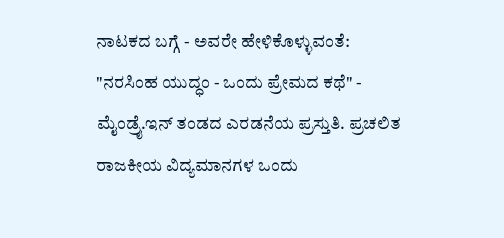ನಾಟಕದ ಬಗ್ಗೆ - ಅವರೇ ಹೇಳಿಕೊಳ್ಳುವಂತೆ:
"ನರಸಿಂಹ ಯುದ್ಧಂ - ಒಂದು ಪ್ರೇಮದ ಕಥೆ" - ಮೈಂಡ್ರೈ.ಇನ್ ತಂಡದ ಎರಡನೆಯ ಪ್ರಸ್ತುತಿ. ಪ್ರಚಲಿತ ರಾಜಕೀಯ ವಿದ್ಯಮಾನಗಳ ಒಂದು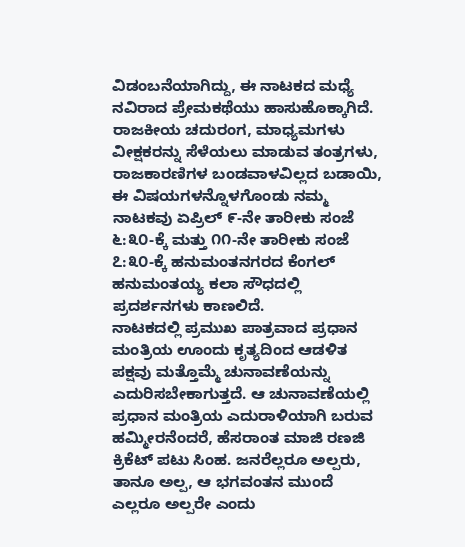ವಿಡಂಬನೆಯಾಗಿದ್ದು, ಈ ನಾಟಕದ ಮಧ್ಯೆ ನವಿರಾದ ಪ್ರೇಮಕಥೆಯು ಹಾಸುಹೊಕ್ಕಾಗಿದೆ. ರಾಜಕೀಯ ಚದುರಂಗ, ಮಾಧ್ಯಮಗಳು ವೀಕ್ಷಕರನ್ನು ಸೆಳೆಯಲು ಮಾಡುವ ತಂತ್ರಗಳು, ರಾಜಕಾರಣಿಗಳ ಬಂಡವಾಳವಿಲ್ಲದ ಬಡಾಯಿ, ಈ ವಿಷಯಗಳನ್ನೊಳಗೊಂಡು ನಮ್ಮ ನಾಟಕವು ಏಪ್ರಿಲ್ ೯-ನೇ ತಾರೀಕು ಸಂಜೆ ೬:೩೦-ಕ್ಕೆ ಮತ್ತು ೧೧-ನೇ ತಾರೀಕು ಸಂಜೆ ೭:೩೦-ಕ್ಕೆ ಹನುಮಂತನಗರದ ಕೆಂಗಲ್ ಹನುಮಂತಯ್ಯ ಕಲಾ ಸೌಧದಲ್ಲಿ ಪ್ರದರ್ಶನಗಳು ಕಾಣಲಿದೆ.
ನಾಟಕದಲ್ಲಿ ಪ್ರಮುಖ ಪಾತ್ರವಾದ ಪ್ರಧಾನ ಮಂತ್ರಿಯ ಊಂದು ಕೃತ್ಯದಿಂದ ಆಡಳಿತ ಪಕ್ಷವು ಮತ್ತೊಮ್ಮೆ ಚುನಾವಣೆಯನ್ನು ಎದುರಿಸಬೇಕಾಗುತ್ತದೆ. ಆ ಚುನಾವಣೆಯಲ್ಲಿ ಪ್ರಧಾನ ಮಂತ್ರಿಯ ಎದುರಾಳಿಯಾಗಿ ಬರುವ ಹಮ್ಮೀರನೆಂದರೆ, ಹೆಸರಾಂತ ಮಾಜಿ ರಣಜಿ ಕ್ರಿಕೆಟ್ ಪಟು ಸಿಂಹ. ಜನರೆಲ್ಲರೂ ಅಲ್ಪರು, ತಾನೂ ಅಲ್ಪ, ಆ ಭಗವಂತನ ಮುಂದೆ ಎಲ್ಲರೂ ಅಲ್ಪರೇ ಎಂದು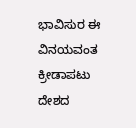ಭಾವಿಸುರ ಈ ವಿನಯವಂತ ಕ್ರೀಡಾಪಟು ದೇಶದ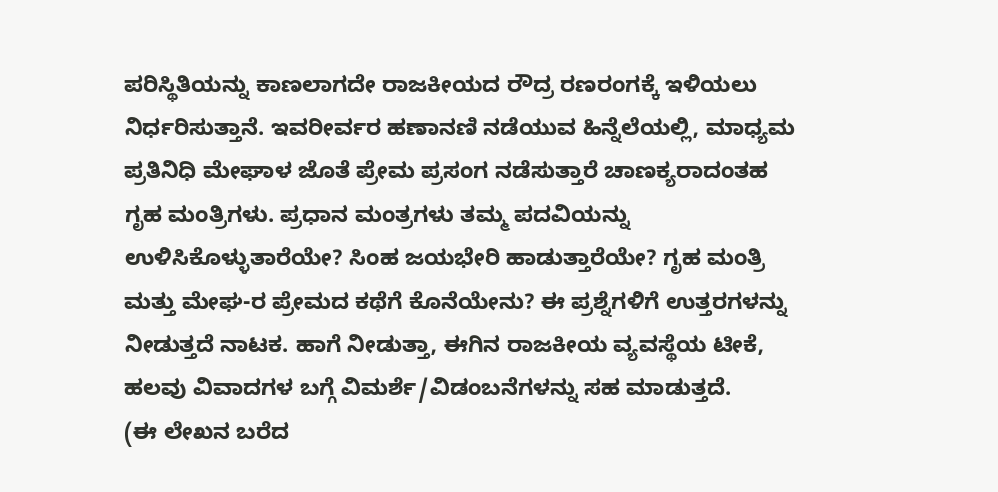ಪರಿಸ್ಥಿತಿಯನ್ನು ಕಾಣಲಾಗದೇ ರಾಜಕೀಯದ ರೌದ್ರ ರಣರಂಗಕ್ಕೆ ಇಳಿಯಲು ನಿರ್ಧರಿಸುತ್ತಾನೆ. ಇವರೀರ್ವರ ಹಣಾನಣಿ ನಡೆಯುವ ಹಿನ್ನೆಲೆಯಲ್ಲಿ, ಮಾಧ್ಯಮ ಪ್ರತಿನಿಧಿ ಮೇಘಾಳ ಜೊತೆ ಪ್ರೇಮ ಪ್ರಸಂಗ ನಡೆಸುತ್ತಾರೆ ಚಾಣಕ್ಯರಾದಂತಹ ಗೃಹ ಮಂತ್ರಿಗಳು. ಪ್ರಧಾನ ಮಂತ್ರಗಳು ತಮ್ಮ ಪದವಿಯನ್ನು ಉಳಿಸಿಕೊಳ್ಳುತಾರೆಯೇ? ಸಿಂಹ ಜಯಭೇರಿ ಹಾಡುತ್ತಾರೆಯೇ? ಗೃಹ ಮಂತ್ರಿ ಮತ್ತು ಮೇಘ-ರ ಪ್ರೇಮದ ಕಥೆಗೆ ಕೊನೆಯೇನು? ಈ ಪ್ರಶ್ನೆಗಳಿಗೆ ಉತ್ತರಗಳನ್ನು ನೀಡುತ್ತದೆ ನಾಟಕ. ಹಾಗೆ ನೀಡುತ್ತಾ, ಈಗಿನ ರಾಜಕೀಯ ವ್ಯವಸ್ಥೆಯ ಟೀಕೆ, ಹಲವು ವಿವಾದಗಳ ಬಗ್ಗೆ ವಿಮರ್ಶೆ/ವಿಡಂಬನೆಗಳನ್ನು ಸಹ ಮಾಡುತ್ತದೆ.
(ಈ ಲೇಖನ ಬರೆದ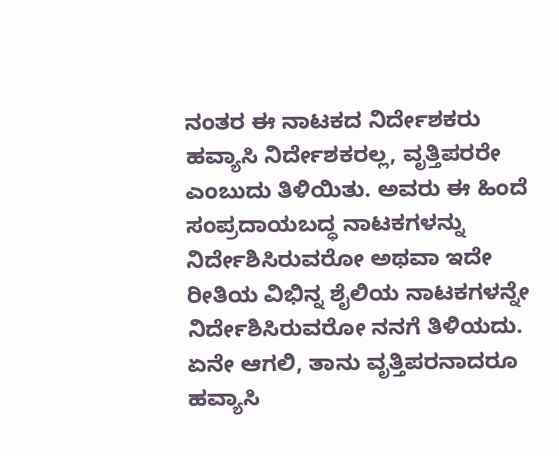ನಂತರ ಈ ನಾಟಕದ ನಿರ್ದೇಶಕರು ಹವ್ಯಾಸಿ ನಿರ್ದೇಶಕರಲ್ಲ, ವೃತ್ತಿಪರರೇ ಎಂಬುದು ತಿಳಿಯಿತು. ಅವರು ಈ ಹಿಂದೆ ಸಂಪ್ರದಾಯಬದ್ಧ ನಾಟಕಗಳನ್ನು ನಿರ್ದೇಶಿಸಿರುವರೋ ಅಥವಾ ಇದೇ ರೀತಿಯ ವಿಭಿನ್ನ ಶೈಲಿಯ ನಾಟಕಗಳನ್ನೇ ನಿರ್ದೇಶಿಸಿರುವರೋ ನನಗೆ ತಿಳಿಯದು. ಏನೇ ಆಗಲಿ, ತಾನು ವೃತ್ತಿಪರನಾದರೂ ಹವ್ಯಾಸಿ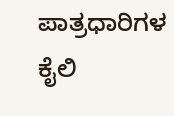ಪಾತ್ರಧಾರಿಗಳ ಕೈಲಿ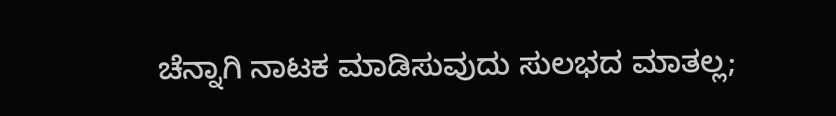ಚೆನ್ನಾಗಿ ನಾಟಕ ಮಾಡಿಸುವುದು ಸುಲಭದ ಮಾತಲ್ಲ;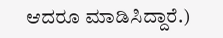ಆದರೂ ಮಾಡಿಸಿದ್ದಾರೆ.)